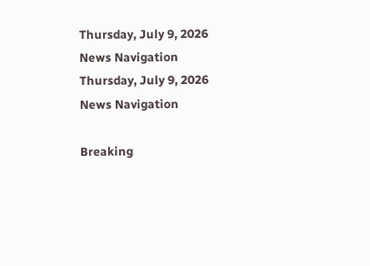Thursday, July 9, 2026
News Navigation
Thursday, July 9, 2026
News Navigation

Breaking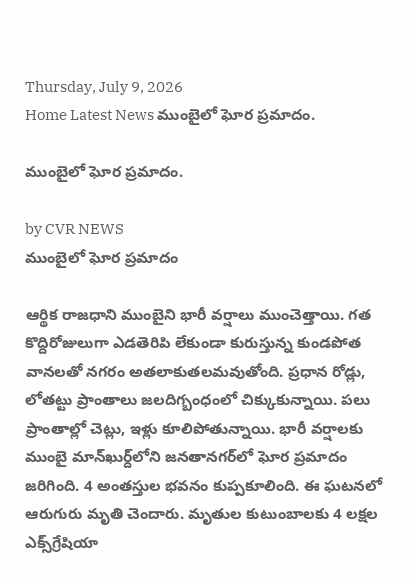Thursday, July 9, 2026
Home Latest News ముంబైలో ఘోర ప్రమాదం.

ముంబైలో ఘోర ప్రమాదం.

by CVR NEWS
ముంబైలో ఘోర ప్రమాదం

ఆర్థిక రాజధాని ముంబైని భారీ వర్షాలు ముంచెత్తాయి. గత కొద్దిరోజులుగా ఎడతెరిపి లేకుండా కురుస్తున్న కుండపోత వానలతో నగరం అతలాకుతలమవుతోంది. ప్రధాన రోడ్లు, లోతట్టు ప్రాంతాలు జలదిగ్బంధంలో చిక్కుకున్నాయి. పలు ప్రాంతాల్లో చెట్లు, ఇళ్లు కూలిపోతున్నాయి. భారీ వర్షాలకు ముంబై మాన్‌ఖుర్ద్‌లోని జనతానగర్‌లో ఘోర ప్రమాదం జరిగింది. 4 అంతస్తుల భవనం కుప్పకూలింది. ఈ ఘటనలో ఆరుగురు మృతి చెందారు. మృతుల కుటుంబాలకు 4 లక్షల ఎక్స్‌గ్రేషియా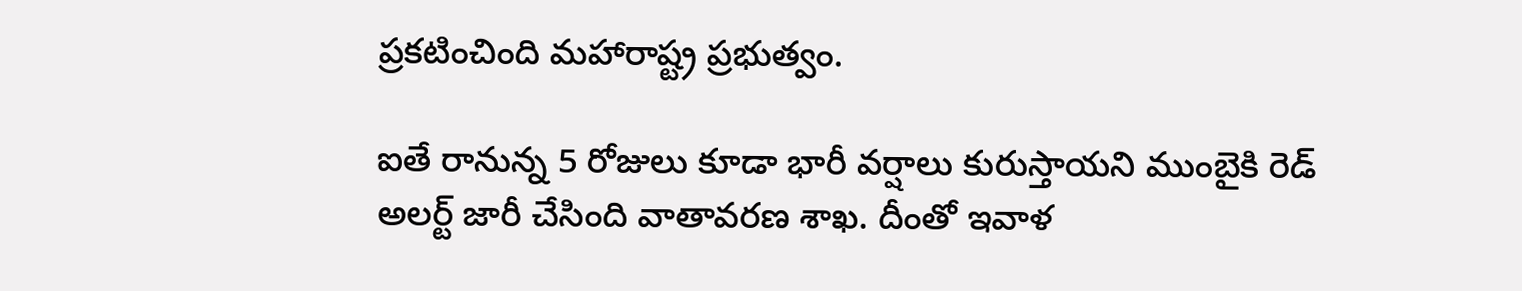ప్రకటించింది మహారాష్ట్ర ప్రభుత్వం.

ఐతే రానున్న 5 రోజులు కూడా భారీ వర్షాలు కురుస్తాయని ముంబైకి రెడ్‌ అలర్ట్‌ జారీ చేసింది వాతావరణ శాఖ. దీంతో ఇవాళ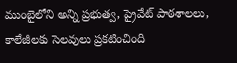ముంబైలోని అన్ని ప్రభుత్వ, ప్రైవేట్ పాఠశాలలు, కాలేజీలకు సెలవులు ప్రకటించింది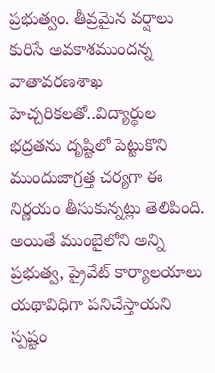ప్రభుత్వం. తీవ్రమైన వర్షాలు కురిసే అవకాశముందన్న వాతావరణశాఖ హెచ్చరికలతో..విద్యార్థుల భద్రతను దృష్టిలో పెట్టుకొని ముందుజాగ్రత్త చర్యగా ఈ నిర్ణయం తీసుకున్నట్లు తెలిపింది. అయితే ముంబైలోని అన్ని ప్రభుత్వ, ప్రైవేట్ కార్యాలయాలు యథావిధిగా పనిచేస్తాయని స్పష్టం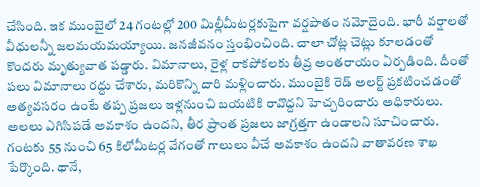చేసింది. ఇక ముంబైలో 24 గంటల్లో 200 మిల్లీమీటర్లకుపైగా వర్షపాతం నమోదైంది. భారీ వర్షాలతో వీధులన్నీ జలమయమయ్యాయి. జనజీవనం స్తంభించింది. చాలా చోట్ల చెట్లు కూలడంతో కొందరు మృత్యువాత పడ్డారు. విమానాలు, రైళ్ల రాకపోకలకు తీవ్ర అంతరాయం ఏర్పడింది. దీంతో పలు విమానాలు రద్దు చేశారు, మరికొన్ని దారి మళ్లించారు. ముంబైకి రెడ్‌ అలర్ట్‌ ప్రకటించడంతో అత్యవసరం ఉంటే తప్ప ప్రజలు ఇళ్లనుంచి బయటికి రావొద్దని హెచ్చరించారు అధికారులు. అలలు ఎగిసిపడే అవకాశం ఉందని, తీర ప్రాంత ప్రజలు జాగ్రత్తగా ఉండాలని సూచించారు. గంటకు 55 నుంచి 65 కిలోమీటర్ల వేగంతో గాలులు వీచే అవకాశం ఉందని వాతావరణ శాఖ పేర్కొంది. థానే,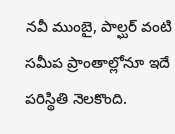నవీ ముంబై, పాల్ఘర్ వంటి సమీప ప్రాంతాల్లోనూ ఇదే పరిస్థితి నెలకొంది.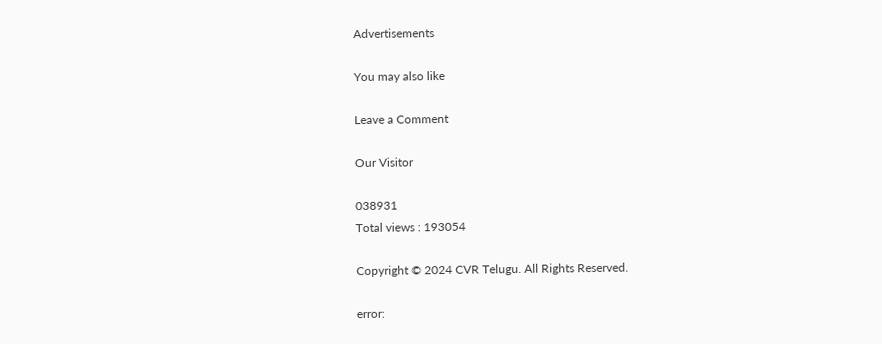Advertisements

You may also like

Leave a Comment

Our Visitor

038931
Total views : 193054

Copyright © 2024 CVR Telugu. All Rights Reserved.

error: